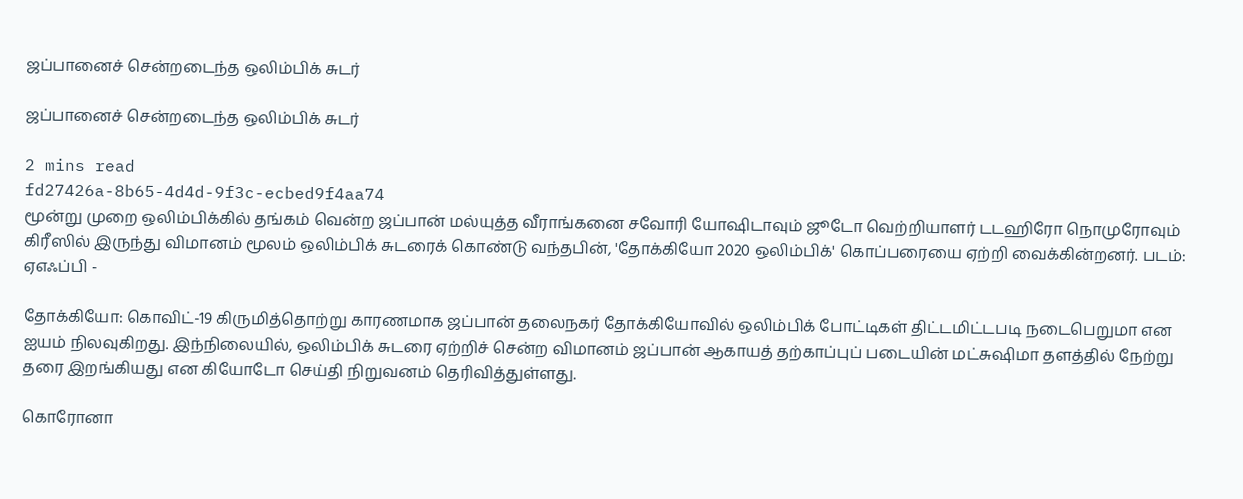ஜப்பானைச் சென்றடைந்த ஒலிம்பிக் சுடர்

ஜப்பானைச் சென்றடைந்த ஒலிம்பிக் சுடர்

2 mins read
fd27426a-8b65-4d4d-9f3c-ecbed9f4aa74
மூன்று முறை ஒலிம்பிக்கில் தங்கம் வென்ற ஜப்பான் மல்யுத்த வீராங்கனை சவோரி யோஷிடாவும் ஜூடோ வெற்றியாளர் டடஹிரோ நொமுரோவும் கிரீஸில் இருந்து விமானம் மூலம் ஒலிம்பிக் சுடரைக் கொண்டு வந்தபின், 'தோக்கியோ 2020 ஒலிம்பிக்' கொப்பரையை ஏற்றி வைக்கின்றனர். படம்: ஏஎஃப்பி -

தோக்கியோ: கொவிட்-19 கிருமித்தொற்று காரணமாக ஜப்பான் தலைநகர் தோக்கியோவில் ஒலிம்பிக் போட்டிகள் திட்டமிட்டபடி நடைபெறுமா என ஐயம் நிலவுகிறது. இந்நிலையில், ஒலிம்பிக் சுடரை ஏற்றிச் சென்ற விமானம் ஜப்பான் ஆகாயத் தற்காப்புப் படையின் மட்சுஷிமா தளத்தில் நேற்று தரை இறங்கியது என கியோடோ செய்தி நிறுவனம் தெரிவித்துள்ளது.

கொரோனா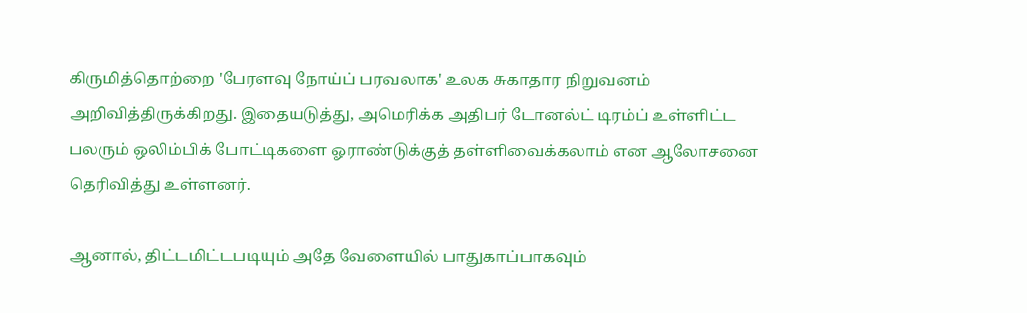கிருமித்தொற்றை 'பேரளவு நோய்ப் பரவலாக' உலக சுகாதார நிறுவனம் அறிவித்திருக்கிறது. இதையடுத்து, அமெரிக்க அதிபர் டோனல்ட் டிரம்ப் உள்ளிட்ட பலரும் ஒலிம்பிக் போட்டிகளை ஓராண்டுக்குத் தள்ளிவைக்கலாம் என ஆலோசனை தெரிவித்து உள்ளனர்.

ஆனால், திட்டமிட்டபடியும் அதே வேளையில் பாதுகாப்பாகவும்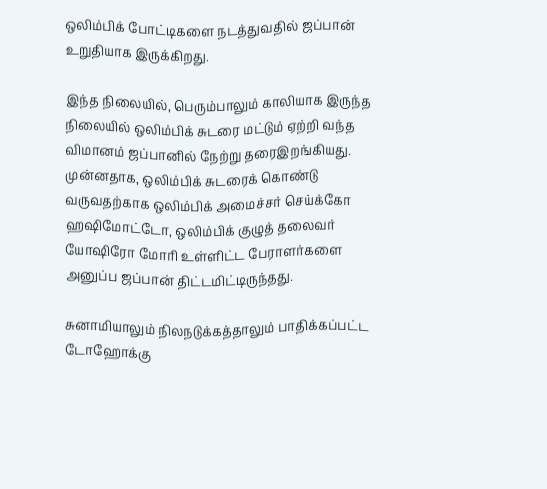ஒலிம்பிக் போட்டிகளை நடத்துவதில் ஜப்பான் உறுதியாக இருக்கிறது.

இந்த நிலையில், பெரும்பாலும் காலியாக இருந்த நிலையில் ஒலிம்பிக் சுடரை மட்டும் ஏற்றி வந்த விமானம் ஜப்பானில் நேற்று தரைஇறங்கியது. முன்னதாக, ஒலிம்பிக் சுடரைக் கொண்டு வருவதற்காக ஒலிம்பிக் அமைச்சர் செய்க்கோ ஹஷிமோட்டோ, ஒலிம்பிக் குழுத் தலைவர் யோஷிரோ மோரி உள்ளிட்ட பேராளர்களை அனுப்ப ஜப்பான் திட்டமிட்டிருந்தது.

சுனாமியாலும் நிலநடுக்கத்தாலும் பாதிக்கப்பட்ட டோஹோக்கு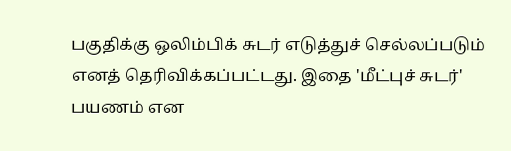பகுதிக்கு ஒலிம்பிக் சுடர் எடுத்துச் செல்லப்படும் எனத் தெரிவிக்கப்பட்டது. இதை 'மீட்புச் சுடர்' பயணம் என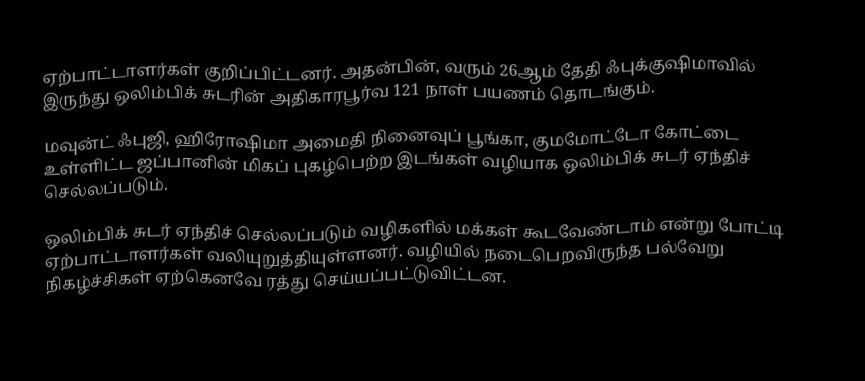ஏற்பாட்டாளர்கள் குறிப்பிட்டனர். அதன்பின், வரும் 26ஆம் தேதி ஃபுக்குஷிமாவில் இருந்து ஒலிம்பிக் சுடரின் அதிகாரபூர்வ 121 நாள் பயணம் தொடங்கும்.

மவுன்ட் ஃபுஜி, ஹிரோஷிமா அமைதி நினைவுப் பூங்கா, குமமோட்டோ கோட்டை உள்ளிட்ட ஜப்பானின் மிகப் புகழ்பெற்ற இடங்கள் வழியாக ஒலிம்பிக் சுடர் ஏந்திச் செல்லப்படும்.

ஒலிம்பிக் சுடர் ஏந்திச் செல்லப்படும் வழிகளில் மக்கள் கூடவேண்டாம் என்று போட்டி ஏற்பாட்டாளர்கள் வலியுறுத்தியுள்ளனர். வழியில் நடைபெறவிருந்த பல்வேறு நிகழ்ச்சிகள் ஏற்கெனவே ரத்து செய்யப்பட்டுவிட்டன.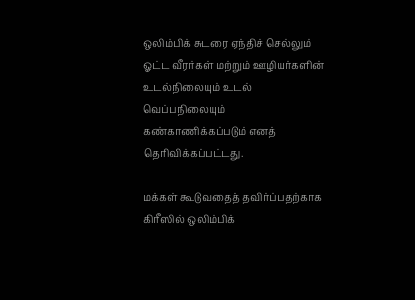ஒலிம்பிக் சுடரை ஏந்திச் செல்லும் ஓட்ட வீரர்கள் மற்றும் ஊழியர்களின் உடல்நிலையும் உடல் வெப்பநிலையும் கண்காணிக்கப்படும் எனத் தெரிவிக்கப்பட்டது.

மக்கள் கூடுவதைத் தவிர்ப்பதற்காக கிரீஸில் ஒலிம்பிக்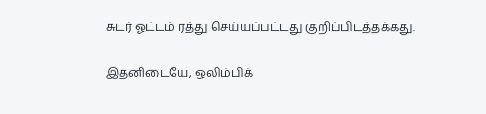சுடர் ஓட்டம் ரத்து செய்யப்பட்டது குறிப்பிடத்தக்கது.

இதனிடையே, ஒலிம்பிக்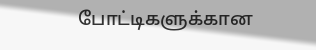போட்டிகளுக்கான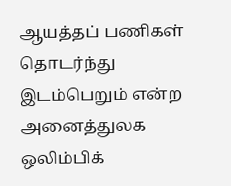ஆயத்தப் பணிகள் தொடர்ந்து இடம்பெறும் என்ற அனைத்துலக ஒலிம்பிக்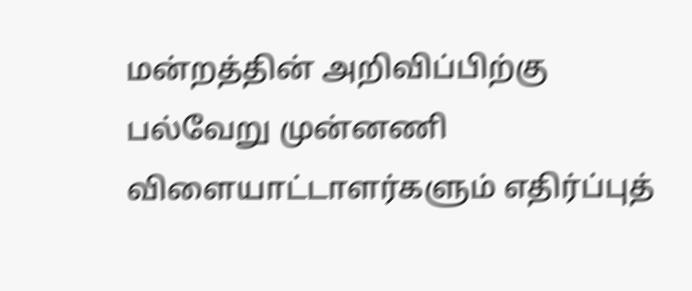மன்றத்தின் அறிவிப்பிற்கு பல்வேறு முன்னணி விளையாட்டாளர்களும் எதிர்ப்புத்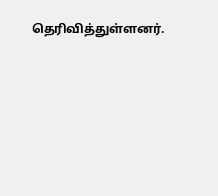தெரிவித்துள்ளனர்.